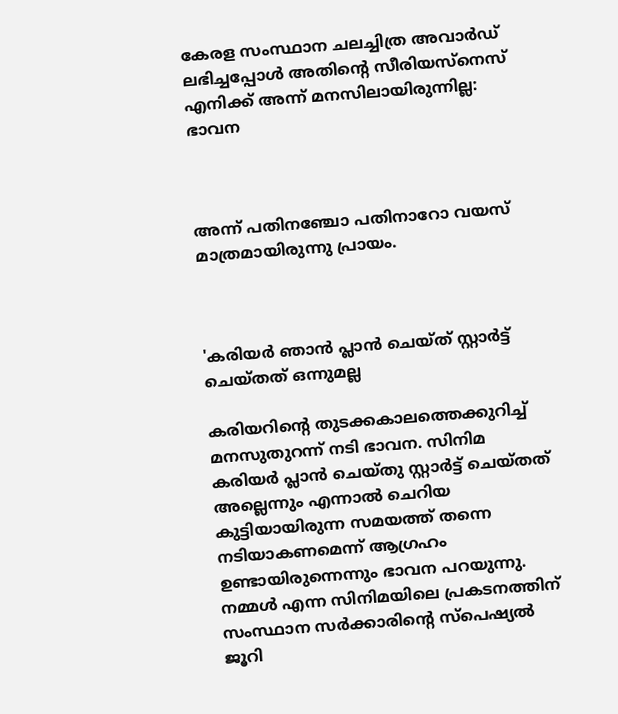കേരള സംസ്ഥാന ചലച്ചിത്ര അവാര്‍ഡ് ലഭിച്ചപ്പോള്‍ അതിന്റെ സീരിയസ്‌നെസ് എനിക്ക് അന്ന് മനസിലായിരുന്നില്ല: ഭാവന



അന്ന് പതിനഞ്ചോ പതിനാറോ വയസ് മാത്രമായിരുന്നു പ്രായം.



'കരിയര്‍ ഞാന്‍ പ്ലാന്‍ ചെയ്ത് സ്റ്റാര്‍ട്ട് ചെയ്തത് ഒന്നുമല്ല

കരിയറിന്റെ തുടക്കകാലത്തെക്കുറിച്ച് മനസുതുറന്ന് നടി ഭാവന. സിനിമ കരിയര്‍ പ്ലാന്‍ ചെയ്തു സ്റ്റാര്‍ട്ട് ചെയ്തത് അല്ലെന്നും എന്നാല്‍ ചെറിയ കുട്ടിയായിരുന്ന സമയത്ത് തന്നെ നടിയാകണമെന്ന് ആഗ്രഹം ഉണ്ടായിരുന്നെന്നും ഭാവന പറയുന്നു. നമ്മള്‍ എന്ന സിനിമയിലെ പ്രകടനത്തിന് സംസ്ഥാന സര്‍ക്കാരിന്റെ സ്‌പെഷ്യല്‍ ജൂറി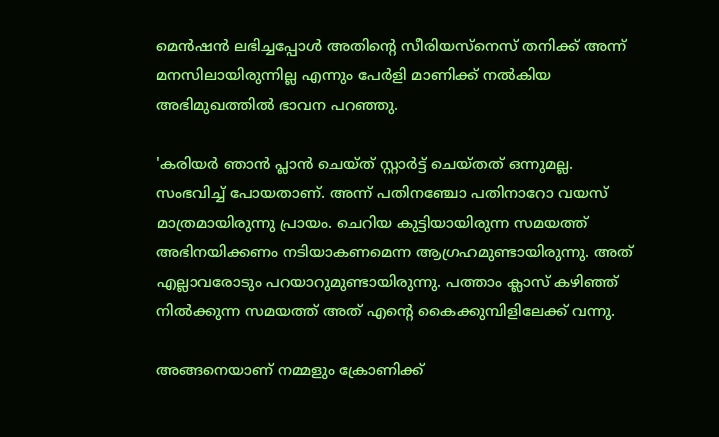മെന്‍ഷന്‍ ലഭിച്ചപ്പോള്‍ അതിന്റെ സീരിയസ്‌നെസ് തനിക്ക് അന്ന് മനസിലായിരുന്നില്ല എന്നും പേര്‍ളി മാണിക്ക് നല്‍കിയ അഭിമുഖത്തില്‍ ഭാവന പറഞ്ഞു.

'കരിയര്‍ ഞാന്‍ പ്ലാന്‍ ചെയ്ത് സ്റ്റാര്‍ട്ട് ചെയ്തത് ഒന്നുമല്ല. സംഭവിച്ച് പോയതാണ്. അന്ന് പതിനഞ്ചോ പതിനാറോ വയസ് മാത്രമായിരുന്നു പ്രായം. ചെറിയ കുട്ടിയായിരുന്ന സമയത്ത് അഭിനയിക്കണം നടിയാകണമെന്ന ആഗ്രഹമുണ്ടായിരുന്നു. അത് എല്ലാവരോടും പറയാറുമുണ്ടായിരുന്നു. പത്താം ക്ലാസ് കഴിഞ്ഞ് നില്‍ക്കുന്ന സമയത്ത് അത് എന്റെ കൈക്കുമ്പിളിലേക്ക് വന്നു.

അങ്ങനെയാണ് നമ്മളും ക്രോണിക്ക്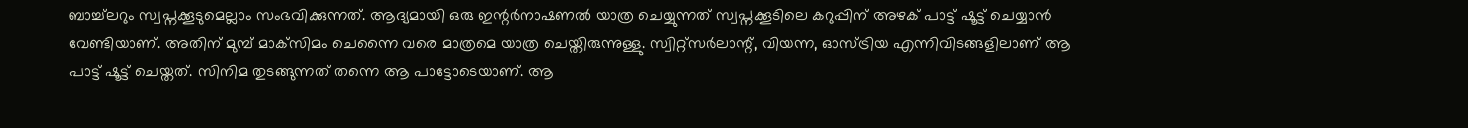ബാച്ച്‌ലറും സ്വപ്നക്കൂടുമെല്ലാം സംഭവിക്കുന്നത്. ആദ്യമായി ഒരു ഇന്റര്‍നാഷണല്‍ യാത്ര ചെയ്യുന്നത് സ്വപ്നക്കൂടിലെ കറുപ്പിന് അഴക് പാട്ട് ഷൂട്ട് ചെയ്യാന്‍ വേണ്ടിയാണ്. അതിന് മുമ്പ് മാക്‌സിമം ചെന്നൈ വരെ മാത്രമെ യാത്ര ചെയ്തിരുന്നുള്ളു. സ്വിറ്റ്‌സര്‍ലാന്റ്, വിയന്ന, ഓസ്ട്രിയ എന്നിവിടങ്ങളിലാണ് ആ പാട്ട് ഷൂട്ട് ചെയ്തത്. സിനിമ തുടങ്ങുന്നത് തന്നെ ആ പാട്ടോടെയാണ്. ആ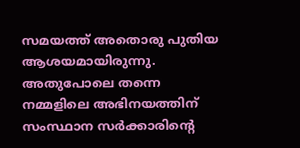സമയത്ത് അതൊരു പുതിയ ആശയമായിരുന്നു. അതുപോലെ തന്നെ നമ്മളിലെ അഭിനയത്തിന് സംസ്ഥാന സര്‍ക്കാരിന്റെ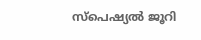സ്‌പെഷ്യല്‍ ജൂറി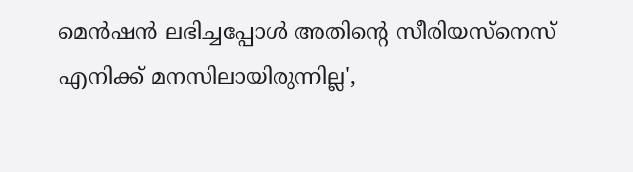മെന്‍ഷന്‍ ലഭിച്ചപ്പോള്‍ അതിന്റെ സീരിയസ്‌നെസ് എനിക്ക് മനസിലായിരുന്നില്ല',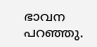ഭാവന പറഞ്ഞു.